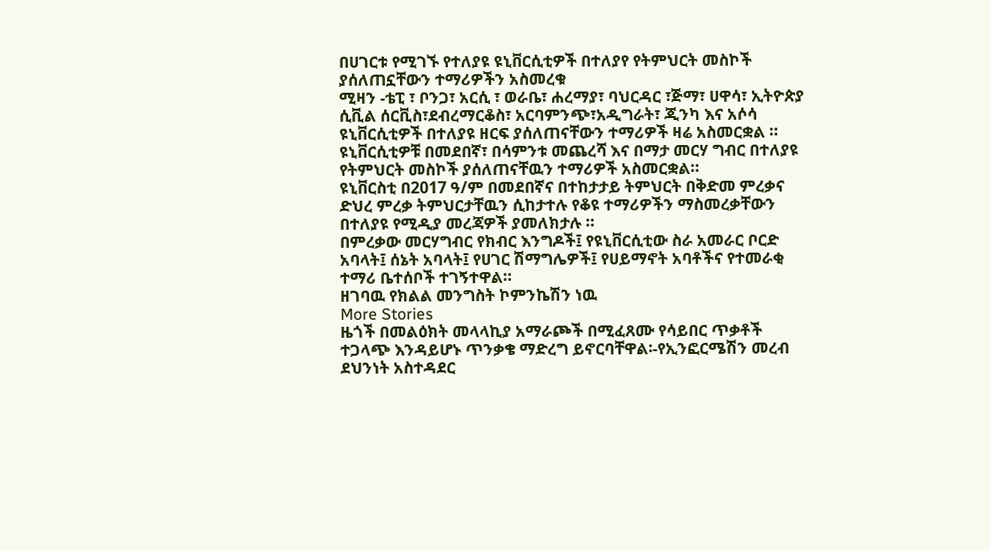በሀገርቱ የሚገኙ የተለያዩ ዩኒቨርሲቲዎች በተለያየ የትምህርት መስኮች ያሰለጠኗቸውን ተማሪዎችን አስመረቁ
ሚዛን -ቴፒ ፣ ቦንጋ፣ አርሲ ፣ ወራቤ፣ ሐረማያ፣ ባህርዳር ፣ጅማ፣ ሀዋሳ፣ ኢትዮጵያ ሲቪል ሰርቪስ፣ደብረማርቆስ፣ አርባምንጭ፣አዲግራት፣ ጂንካ እና አሶሳ ዩኒቨርሲቲዎች በተለያዩ ዘርፍ ያሰለጠናቸውን ተማሪዎች ዛሬ አስመርቋል ።
ዩኒቨርሲቲዎቹ በመደበኛ፣ በሳምንቱ መጨረሻ እና በማታ መርሃ ግብር በተለያዩ የትምህርት መስኮች ያሰለጠናቸዉን ተማሪዎች አስመርቋል።
ዩኒቨርስቲ በ2017 ዓ/ም በመደበኛና በተከታታይ ትምህርት በቅድመ ምረቃና ድህረ ምረቃ ትምህርታቸዉን ሲከታተሉ የቆዩ ተማሪዎችን ማስመረቃቸውን በተለያዩ የሚዲያ መረጃዎች ያመለክታሉ ።
በምረቃው መርሃግብር የክብር እንግዶች፤ የዩኒቨርሲቲው ስራ አመራር ቦርድ አባላት፤ ሰኔት አባላት፤ የሀገር ሽማግሌዎች፤ የሀይማኖት አባቶችና የተመራቂ ተማሪ ቤተሰቦች ተገኝተዋል።
ዘገባዉ የክልል መንግስት ኮምንኬሽን ነዉ
More Stories
ዜጎች በመልዕክት መላላኪያ አማራጮች በሚፈጸሙ የሳይበር ጥቃቶች ተጋላጭ እንዳይሆኑ ጥንቃቄ ማድረግ ይኖርባቸዋል፡-የኢንፎርሜሽን መረብ ደህንነት አስተዳደር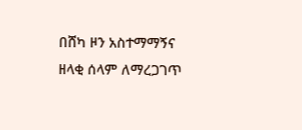በሸካ ዞን አስተማማኝና ዘላቂ ሰላም ለማረጋገጥ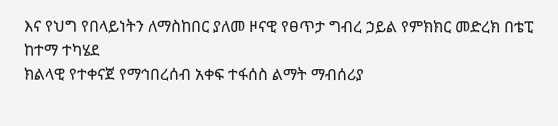እና የህግ የበላይነትን ለማስከበር ያለመ ዞናዊ የፀጥታ ግብረ ኃይል የምክክር መድረክ በቴፒ ከተማ ተካሄደ
ክልላዊ የተቀናጀ የማኅበረሰብ አቀፍ ተፋሰስ ልማት ማብሰሪያ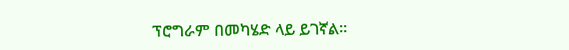ፕሮግራም በመካሄድ ላይ ይገኛል።